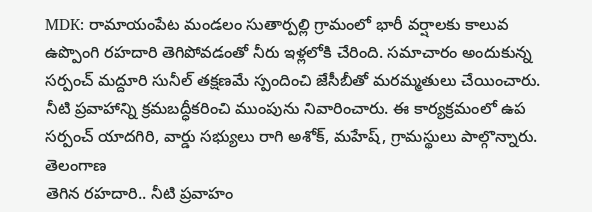MDK: రామాయంపేట మండలం సుతార్పల్లి గ్రామంలో భారీ వర్షాలకు కాలువ ఉప్పొంగి రహదారి తెగిపోవడంతో నీరు ఇళ్లలోకి చేరింది. సమాచారం అందుకున్న సర్పంచ్ మద్దూరి సునీల్ తక్షణమే స్పందించి జేసీబీతో మరమ్మతులు చేయించారు. నీటి ప్రవాహాన్ని క్రమబద్ధీకరించి ముంపును నివారించారు. ఈ కార్యక్రమంలో ఉప సర్పంచ్ యాదగిరి, వార్డు సభ్యులు రాగి అశోక్, మహేష్, గ్రామస్థులు పాల్గొన్నారు.
తెలంగాణ
తెగిన రహదారి.. నీటి ప్రవాహం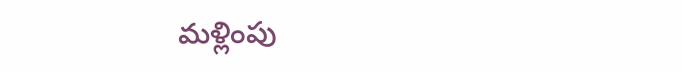మళ్లింపు